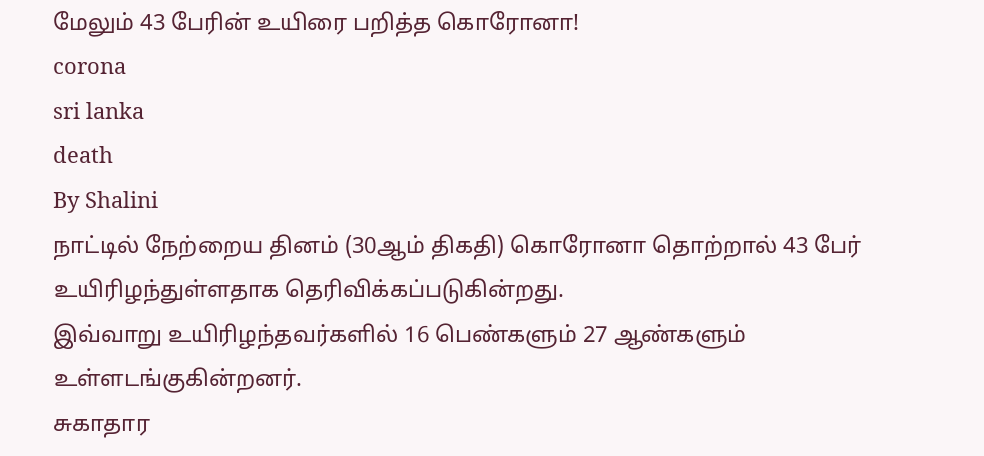மேலும் 43 பேரின் உயிரை பறித்த கொரோனா!
corona
sri lanka
death
By Shalini
நாட்டில் நேற்றைய தினம் (30ஆம் திகதி) கொரோனா தொற்றால் 43 பேர் உயிரிழந்துள்ளதாக தெரிவிக்கப்படுகின்றது.
இவ்வாறு உயிரிழந்தவர்களில் 16 பெண்களும் 27 ஆண்களும் உள்ளடங்குகின்றனர்.
சுகாதார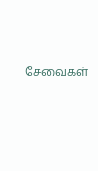சேவைகள்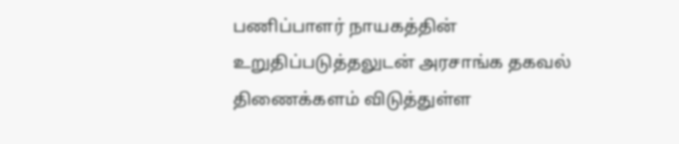பணிப்பாளர் நாயகத்தின் உறுதிப்படுத்தலுடன் அரசாங்க தகவல் திணைக்களம் விடுத்துள்ள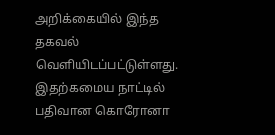அறிக்கையில் இந்த தகவல் வெளியிடப்பட்டுள்ளது.
இதற்கமைய நாட்டில் பதிவான கொரோனா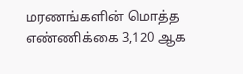மரணங்களின் மொத்த எண்ணிக்கை 3,120 ஆக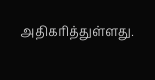அதிகரித்துள்ளது.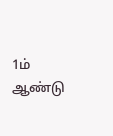1ம் ஆண்டு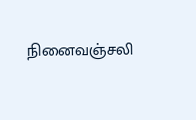நினைவஞ்சலி